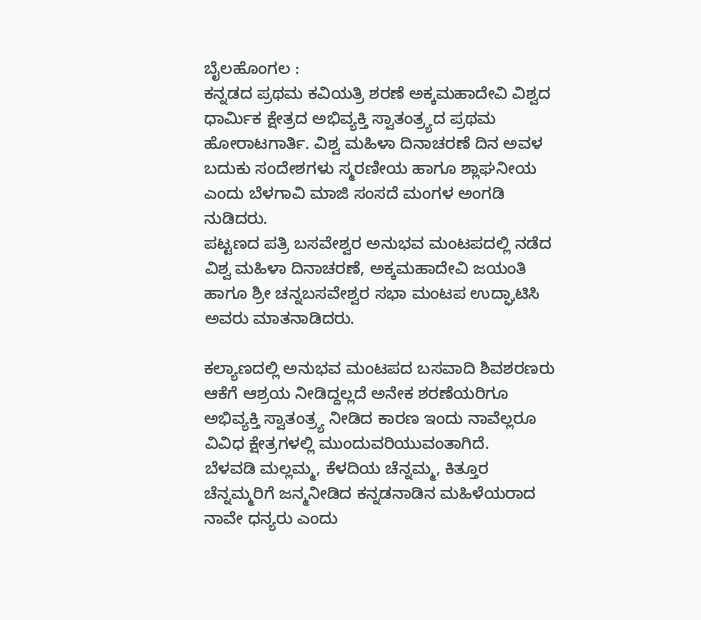ಬೈಲಹೊಂಗಲ :
ಕನ್ನಡದ ಪ್ರಥಮ ಕವಿಯತ್ರಿ ಶರಣೆ ಅಕ್ಕಮಹಾದೇವಿ ವಿಶ್ವದ ಧಾರ್ಮಿಕ ಕ್ಷೇತ್ರದ ಅಭಿವ್ಯಕ್ತಿ ಸ್ವಾತಂತ್ರ್ಯದ ಪ್ರಥಮ ಹೋರಾಟಗಾರ್ತಿ. ವಿಶ್ವ ಮಹಿಳಾ ದಿನಾಚರಣೆ ದಿನ ಅವಳ ಬದುಕು ಸಂದೇಶಗಳು ಸ್ಮರಣೀಯ ಹಾಗೂ ಶ್ಲಾಘನೀಯ ಎಂದು ಬೆಳಗಾವಿ ಮಾಜಿ ಸಂಸದೆ ಮಂಗಳ ಅಂಗಡಿ ನುಡಿದರು.
ಪಟ್ಟಣದ ಪತ್ರಿ ಬಸವೇಶ್ವರ ಅನುಭವ ಮಂಟಪದಲ್ಲಿ ನಡೆದ ವಿಶ್ವ ಮಹಿಳಾ ದಿನಾಚರಣೆ, ಅಕ್ಕಮಹಾದೇವಿ ಜಯಂತಿ ಹಾಗೂ ಶ್ರೀ ಚನ್ನಬಸವೇಶ್ವರ ಸಭಾ ಮಂಟಪ ಉದ್ಘಾಟಿಸಿ ಅವರು ಮಾತನಾಡಿದರು.

ಕಲ್ಯಾಣದಲ್ಲಿ ಅನುಭವ ಮಂಟಪದ ಬಸವಾದಿ ಶಿವಶರಣರು ಆಕೆಗೆ ಆಶ್ರಯ ನೀಡಿದ್ದಲ್ಲದೆ ಅನೇಕ ಶರಣೆಯರಿಗೂ ಅಭಿವ್ಯಕ್ತಿ ಸ್ವಾತಂತ್ರ್ಯ ನೀಡಿದ ಕಾರಣ ಇಂದು ನಾವೆಲ್ಲರೂ ವಿವಿಧ ಕ್ಷೇತ್ರಗಳಲ್ಲಿ ಮುಂದುವರಿಯುವಂತಾಗಿದೆ.
ಬೆಳವಡಿ ಮಲ್ಲಮ್ಮ, ಕೆಳದಿಯ ಚೆನ್ನಮ್ಮ, ಕಿತ್ತೂರ ಚೆನ್ನಮ್ಮರಿಗೆ ಜನ್ಮನೀಡಿದ ಕನ್ನಡನಾಡಿನ ಮಹಿಳೆಯರಾದ ನಾವೇ ಧನ್ಯರು ಎಂದು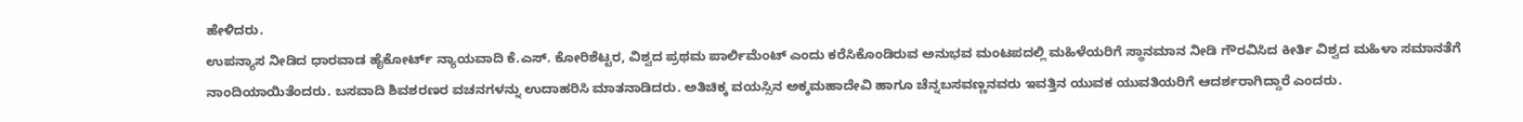ಹೇಳಿದರು.
ಉಪನ್ಯಾಸ ನೀಡಿದ ಧಾರವಾಡ ಹೈಕೋರ್ಟ್ ನ್ಯಾಯವಾದಿ ಕೆ.ಎಸ್. ಕೋರಿಶೆಟ್ಟರ, ವಿಶ್ವದ ಪ್ರಥಮ ಪಾರ್ಲಿಮೆಂಟ್ ಎಂದು ಕರೆಸಿಕೊಂಡಿರುವ ಅನುಭವ ಮಂಟಪದಲ್ಲಿ ಮಹಿಳೆಯರಿಗೆ ಸ್ಥಾನಮಾನ ನೀಡಿ ಗೌರವಿಸಿದ ಕೀರ್ತಿ ವಿಶ್ವದ ಮಹಿಳಾ ಸಮಾನತೆಗೆ ನಾಂದಿಯಾಯಿತೆಂದರು. ಬಸವಾದಿ ಶಿವಶರಣರ ವಚನಗಳನ್ನು ಉದಾಹರಿಸಿ ಮಾತನಾಡಿದರು. ಅತಿಚಿಕ್ಕ ವಯಸ್ಸಿನ ಅಕ್ಕಮಹಾದೇವಿ ಹಾಗೂ ಚೆನ್ನಬಸವಣ್ಣನವರು ಇವತ್ತಿನ ಯುವಕ ಯುವತಿಯರಿಗೆ ಆದರ್ಶರಾಗಿದ್ದಾರೆ ಎಂದರು.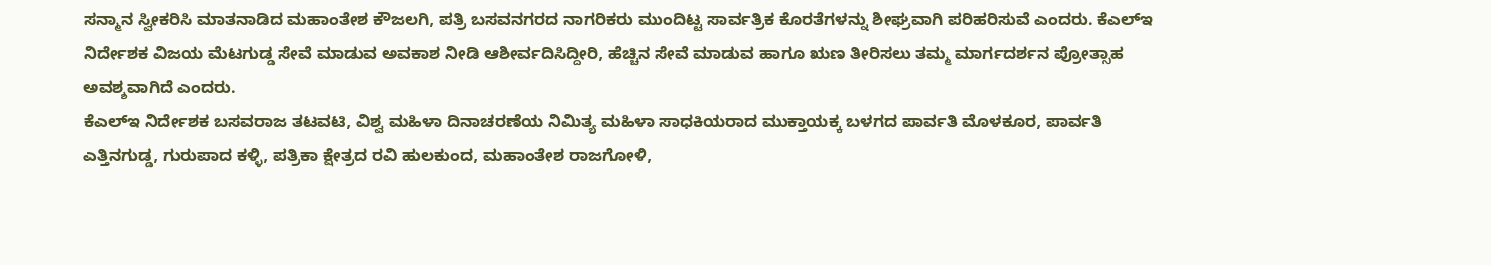ಸನ್ಮಾನ ಸ್ವೀಕರಿಸಿ ಮಾತನಾಡಿದ ಮಹಾಂತೇಶ ಕೌಜಲಗಿ, ಪತ್ರಿ ಬಸವನಗರದ ನಾಗರಿಕರು ಮುಂದಿಟ್ಟ ಸಾರ್ವತ್ರಿಕ ಕೊರತೆಗಳನ್ನು ಶೀಘ್ರವಾಗಿ ಪರಿಹರಿಸುವೆ ಎಂದರು. ಕೆಎಲ್ಇ ನಿರ್ದೇಶಕ ವಿಜಯ ಮೆಟಗುಡ್ಡ ಸೇವೆ ಮಾಡುವ ಅವಕಾಶ ನೀಡಿ ಆಶೀರ್ವದಿಸಿದ್ದೀರಿ, ಹೆಚ್ಚಿನ ಸೇವೆ ಮಾಡುವ ಹಾಗೂ ಋಣ ತೀರಿಸಲು ತಮ್ಮ ಮಾರ್ಗದರ್ಶನ ಪ್ರೋತ್ಸಾಹ ಅವಶ್ಶವಾಗಿದೆ ಎಂದರು.
ಕೆಎಲ್ಇ ನಿರ್ದೇಶಕ ಬಸವರಾಜ ತಟವಟಿ, ವಿಶ್ವ ಮಹಿಳಾ ದಿನಾಚರಣೆಯ ನಿಮಿತ್ಯ ಮಹಿಳಾ ಸಾಧಕಿಯರಾದ ಮುಕ್ತಾಯಕ್ಕ ಬಳಗದ ಪಾರ್ವತಿ ಮೊಳಕೂರ, ಪಾರ್ವತಿ ಎತ್ತಿನಗುಡ್ಡ, ಗುರುಪಾದ ಕಳ್ಳಿ, ಪತ್ರಿಕಾ ಕ್ಷೇತ್ರದ ರವಿ ಹುಲಕುಂದ, ಮಹಾಂತೇಶ ರಾಜಗೋಳಿ,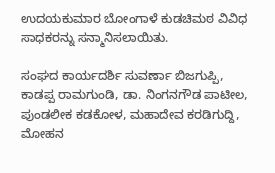ಉದಯಕುಮಾರ ಬೋಂಗಾಳೆ ಕುಡಚಿಮಠ ವಿವಿಧ ಸಾಧಕರನ್ನು ಸನ್ಮಾನಿಸಲಾಯಿತು.

ಸಂಘದ ಕಾರ್ಯದರ್ಶಿ ಸುವರ್ಣಾ ಬಿಜಗುಪ್ಪಿ, ಕಾಡಪ್ಪ ರಾಮಗುಂಡಿ, ಡಾ. ನಿಂಗನಗೌಡ ಪಾಟೀಲ, ಪುಂಡಲೀಕ ಕಡಕೋಳ, ಮಹಾದೇವ ಕರಡಿಗುದ್ದಿ, ಮೋಹನ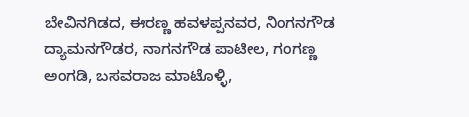ಬೇವಿನಗಿಡದ, ಈರಣ್ಣ ಹವಳಪ್ಪನವರ, ನಿಂಗನಗೌಡ ದ್ಯಾಮನಗೌಡರ, ನಾಗನಗೌಡ ಪಾಟೀಲ, ಗಂಗಣ್ಣ ಅಂಗಡಿ, ಬಸವರಾಜ ಮಾಟೊಳ್ಳಿ,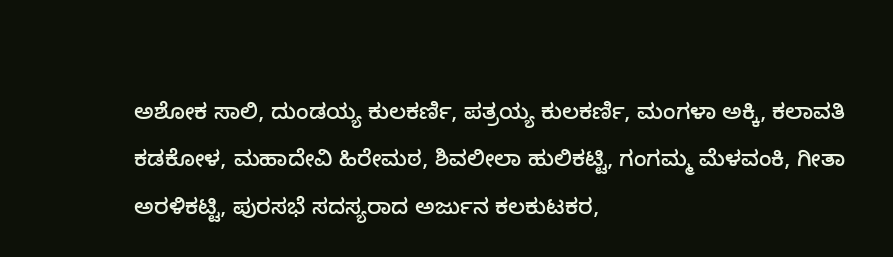ಅಶೋಕ ಸಾಲಿ, ದುಂಡಯ್ಯ ಕುಲಕರ್ಣಿ, ಪತ್ರಯ್ಯ ಕುಲಕರ್ಣಿ, ಮಂಗಳಾ ಅಕ್ಕಿ, ಕಲಾವತಿ ಕಡಕೋಳ, ಮಹಾದೇವಿ ಹಿರೇಮಠ, ಶಿವಲೀಲಾ ಹುಲಿಕಟ್ಟಿ, ಗಂಗಮ್ಮ ಮೆಳವಂಕಿ, ಗೀತಾ ಅರಳಿಕಟ್ಟಿ, ಪುರಸಭೆ ಸದಸ್ಯರಾದ ಅರ್ಜುನ ಕಲಕುಟಕರ,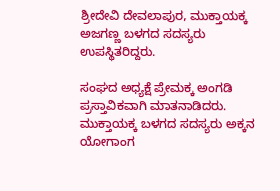ಶ್ರೀದೇವಿ ದೇವಲಾಪುರ, ಮುಕ್ತಾಯಕ್ಕ ಅಜಗಣ್ಣ ಬಳಗದ ಸದಸ್ಯರು ಉಪಸ್ಥಿತರಿದ್ದರು.

ಸಂಘದ ಅಧ್ಯಕ್ಷೆ ಪ್ರೇಮಕ್ಕ ಅಂಗಡಿ ಪ್ರಸ್ತಾವಿಕವಾಗಿ ಮಾತನಾಡಿದರು. ಮುಕ್ತಾಯಕ್ಕ ಬಳಗದ ಸದಸ್ಯರು ಅಕ್ಕನ ಯೋಗಾಂಗ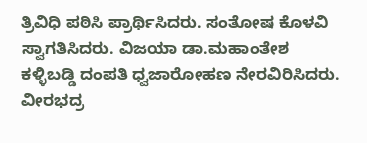ತ್ರಿವಿಧಿ ಪಠಿಸಿ ಪ್ರಾರ್ಥಿಸಿದರು. ಸಂತೋಷ ಕೊಳವಿ ಸ್ವಾಗತಿಸಿದರು. ವಿಜಯಾ ಡಾ.ಮಹಾಂತೇಶ ಕಳ್ಳಿಬಡ್ಡಿ ದಂಪತಿ ಧ್ವಜಾರೋಹಣ ನೇರವಿರಿಸಿದರು. ವೀರಭದ್ರ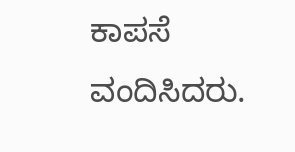ಕಾಪಸೆ ವಂದಿಸಿದರು.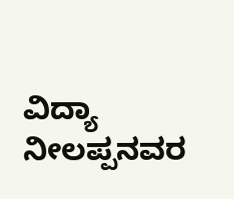ವಿದ್ಯಾ ನೀಲಪ್ಪನವರ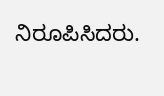ನಿರೂಪಿಸಿದರು.